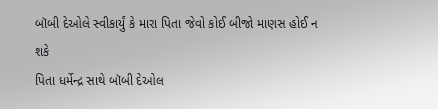બૉબી દેઓલે સ્વીકાર્યું કે મારા પિતા જેવો કોઈ બીજો માણસ હોઈ ન શકે
પિતા ધર્મેન્દ્ર સાથે બૉબી દેઓલ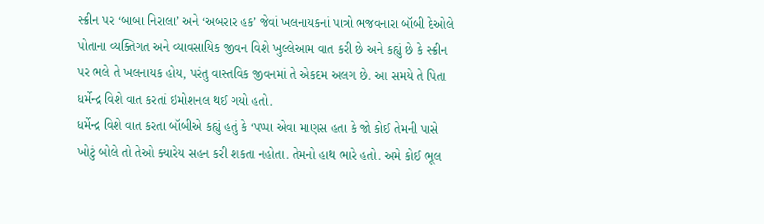સ્ક્રીન પર ‘બાબા નિરાલા’ અને ‘અબરાર હક’ જેવાં ખલનાયકનાં પાત્રો ભજવનારા બૉબી દેઓલે પોતાના વ્યક્તિગત અને વ્યાવસાયિક જીવન વિશે ખુલ્લેઆમ વાત કરી છે અને કહ્યું છે કે સ્ક્રીન પર ભલે તે ખલનાયક હોય, પરંતુ વાસ્તવિક જીવનમાં તે એકદમ અલગ છે. આ સમયે તે પિતા ધર્મેન્દ્ર વિશે વાત કરતાં ઇમોશનલ થઈ ગયો હતો.
ધર્મેન્દ્ર વિશે વાત કરતા બૉબીએ કહ્યું હતું કે ‘પપ્પા એવા માણસ હતા કે જો કોઈ તેમની પાસે ખોટું બોલે તો તેઓ ક્યારેય સહન કરી શકતા નહોતા. તેમનો હાથ ભારે હતો. અમે કોઈ ભૂલ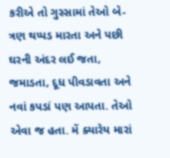કરીએ તો ગુસ્સામાં તેઓ બે-ત્રણ થપ્પડ મારતા અને પછી ઘરની અંદર લઈ જતા, જમાડતા, દૂધ પીવડાવતા અને નવાં કપડાં પણ આપતા. તેઓ એવા જ હતા. મેં ક્યારેય મારાં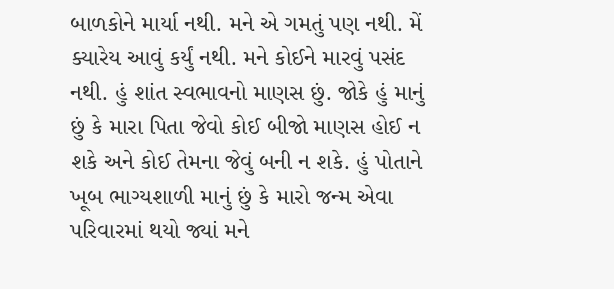બાળકોને માર્યા નથી. મને એ ગમતું પણ નથી. મેં ક્યારેય આવું કર્યું નથી. મને કોઈને મારવું પસંદ નથી. હું શાંત સ્વભાવનો માણસ છું. જોકે હું માનું છું કે મારા પિતા જેવો કોઈ બીજો માણસ હોઈ ન શકે અને કોઈ તેમના જેવું બની ન શકે. હું પોતાને ખૂબ ભાગ્યશાળી માનું છું કે મારો જન્મ એવા પરિવારમાં થયો જ્યાં મને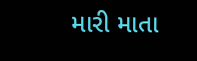મારી માતા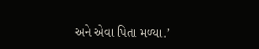અને એવા પિતા મળ્યા.’